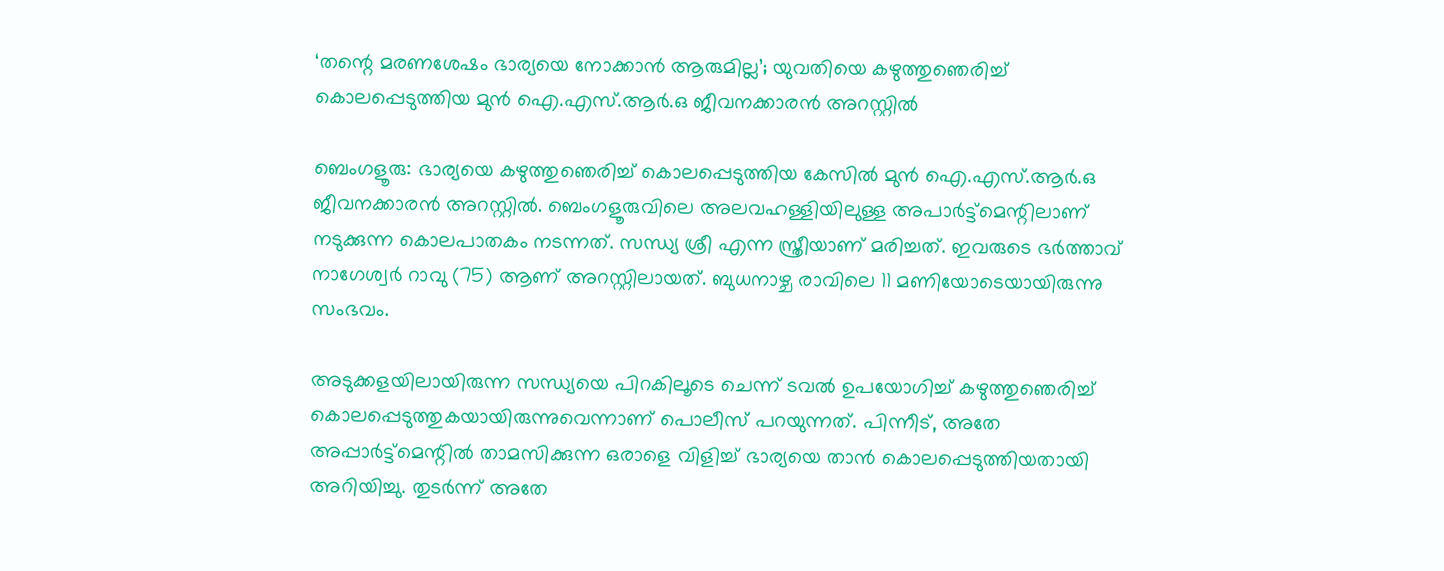‘തന്റെ മരണശേഷം ഭാര്യയെ നോക്കാന്‍ ആരുമില്ല’; യുവതിയെ കഴുത്തുഞെരിച്ച് കൊലപ്പെടുത്തിയ മുന്‍ ഐ.എസ്.ആര്‍.ഒ ജീവനക്കാരന്‍ അറസ്റ്റില്‍

ബെംഗളൂരു: ഭാര്യയെ കഴുത്തുഞെരിച്ച് കൊലപ്പെടുത്തിയ കേസില്‍ മുന്‍ ഐ.എസ്.ആര്‍.ഒ ജീവനക്കാരന്‍ അറസ്റ്റില്‍. ബെംഗളൂരുവിലെ അലവഹള്ളിയിലുള്ള അപാര്‍ട്ട്‌മെന്റിലാണ് നടുക്കുന്ന കൊലപാതകം നടന്നത്. സന്ധ്യ ശ്രീ എന്ന സ്ത്രീയാണ് മരിച്ചത്. ഇവരുടെ ഭര്‍ത്താവ് നാഗേശ്വര്‍ റാവു (75) ആണ് അറസ്റ്റിലായത്. ബുധനാഴ്ച രാവിലെ 11 മണിയോടെയായിരുന്നു സംഭവം.

അടുക്കളയിലായിരുന്ന സന്ധ്യയെ പിറകിലൂടെ ചെന്ന് ടവല്‍ ഉപയോഗിച്ച് കഴുത്തുഞെരിച്ച് കൊലപ്പെടുത്തുകയായിരുന്നുവെന്നാണ് പൊലീസ് പറയുന്നത്. പിന്നീട്, അതേ അപ്പാര്‍ട്ട്‌മെന്റില്‍ താമസിക്കുന്ന ഒരാളെ വിളിച്ച് ഭാര്യയെ താന്‍ കൊലപ്പെടുത്തിയതായി അറിയിച്ചു. തുടര്‍ന്ന് അതേ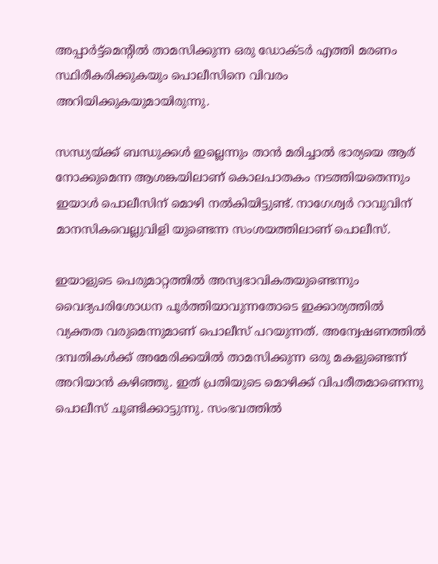അപ്പാര്‍ട്ട്‌മെന്റില്‍ താമസിക്കുന്ന ഒരു ഡോക്ടര്‍ എത്തി മരണം സ്ഥിരീകരിക്കുകയും പൊലീസിനെ വിവരം അറിയിക്കുകയുമായിരുന്നു.

സന്ധ്യയ്ക്ക് ബന്ധുക്കള്‍ ഇല്ലെന്നും താന്‍ മരിച്ചാല്‍ ഭാര്യയെ ആര് നോക്കുമെന്ന ആശങ്കയിലാണ് കൊലപാതകം നടത്തിയതെന്നും ഇയാള്‍ പൊലീസിന് മൊഴി നല്‍കിയിട്ടുണ്ട്. നാഗേശ്വര്‍ റാവുവിന് മാനസികവെല്ലുവിളി യുണ്ടെന്ന സംശയത്തിലാണ് പൊലീസ്.

ഇയാളുടെ പെരുമാറ്റത്തില്‍ അസ്വഭാവികതയുണ്ടെന്നും വൈദ്യപരിശോധന പൂര്‍ത്തിയാവുന്നതോടെ ഇക്കാര്യത്തില്‍ വ്യക്തത വരുമെന്നുമാണ് പൊലീസ് പറയുന്നത്. അന്വേഷണത്തില്‍ ദമ്പതികള്‍ക്ക് അമേരിക്കയില്‍ താമസിക്കുന്ന ഒരു മകളുണ്ടെന്ന് അറിയാന്‍ കഴിഞ്ഞു. ഇത് പ്രതിയുടെ മൊഴിക്ക് വിപരീതമാണെന്നു പൊലീസ് ചൂണ്ടിക്കാട്ടുന്നു. സംഭവത്തില്‍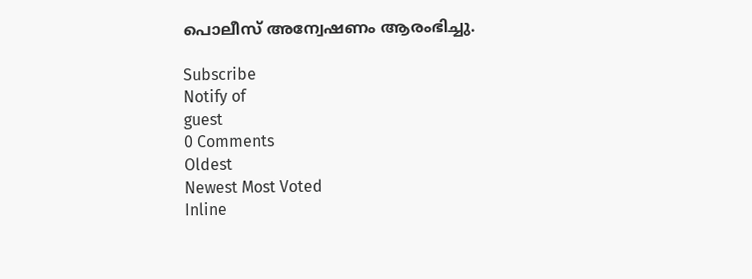പൊലീസ് അന്വേഷണം ആരംഭിച്ചു.

Subscribe
Notify of
guest
0 Comments
Oldest
Newest Most Voted
Inline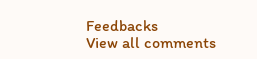Feedbacks
View all comments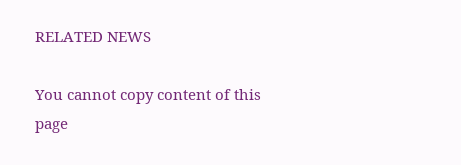RELATED NEWS

You cannot copy content of this page